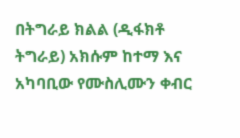በትግራይ ክልል (ዲፋክቶ ትግራይ) አክሱም ከተማ እና አካባቢው የሙስሊሙን ቀብር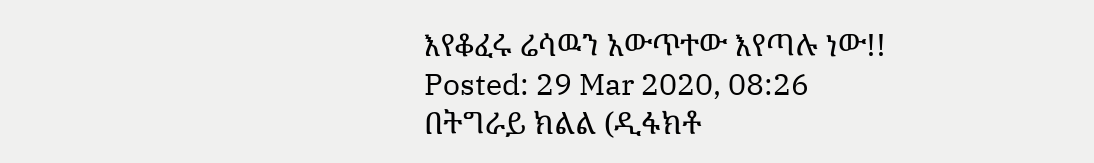እየቆፈሩ ሬሳዉን አውጥተው እየጣሉ ነው!!
Posted: 29 Mar 2020, 08:26
በትግራይ ክልል (ዲፋክቶ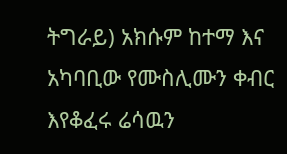ትግራይ) አክሱም ከተማ እና አካባቢው የሙስሊሙን ቀብር እየቆፈሩ ሬሳዉን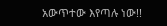አውጥተው እየጣሉ ነው!!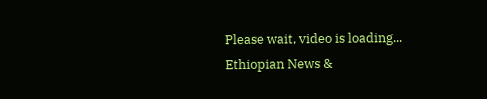Please wait, video is loading...
Ethiopian News &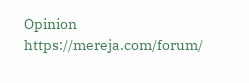Opinion
https://mereja.com/forum/